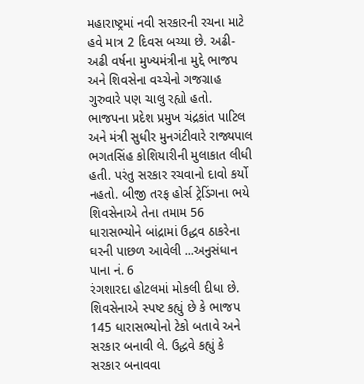મહારાષ્ટ્રમાં નવી સરકારની રચના માટે હવે માત્ર 2 દિવસ બચ્યા છે. અઢી-અઢી વર્ષના મુખ્યમંત્રીના મુદ્દે ભાજપ અને શિવસેના વચ્ચેનો ગજગ્રાહ ગુરુવારે પણ ચાલુ રહ્યો હતો. ભાજપના પ્રદેશ પ્રમુખ ચંદ્રકાંત પાટિલ અને મંત્રી સુધીર મુનગંટીવારે રાજ્યપાલ ભગતસિંહ કોશિયારીની મુલાકાત લીધી હતી. પરંતુ સરકાર રચવાનો દાવો કર્યો નહતો. બીજી તરફ હોર્સ ટ્રેડિંગના ભયે શિવસેનાએ તેના તમામ 56 ધારાસભ્યોને બાંદ્રામાં ઉદ્ધવ ઠાકરેના ઘરની પાછળ આવેલી ...અનુસંધાન પાના નં. 6
રંગશારદા હોટલમાં મોકલી દીધા છે. શિવસેનાએ સ્પષ્ટ કહ્યું છે કે ભાજપ 145 ધારાસભ્યોનો ટેકો બતાવે અને સરકાર બનાવી લે. ઉદ્ધવે કહ્યું કે સરકાર બનાવવા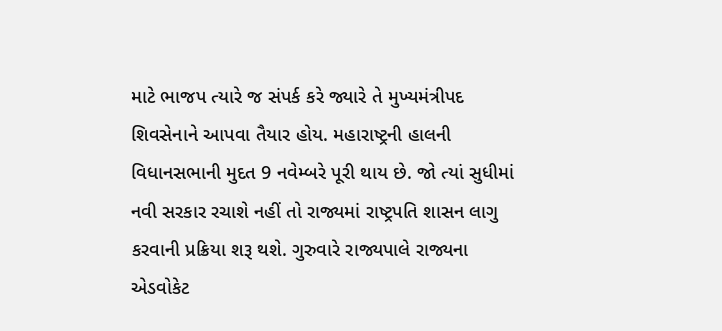માટે ભાજપ ત્યારે જ સંપર્ક કરે જ્યારે તે મુખ્યમંત્રીપદ શિવસેનાને આપવા તૈયાર હોય. મહારાષ્ટ્રની હાલની વિધાનસભાની મુદત 9 નવેમ્બરે પૂરી થાય છે. જો ત્યાં સુધીમાં નવી સરકાર રચાશે નહીં તો રાજ્યમાં રાષ્ટ્રપતિ શાસન લાગુ કરવાની પ્રક્રિયા શરૂ થશે. ગુરુવારે રાજ્યપાલે રાજ્યના એડવોકેટ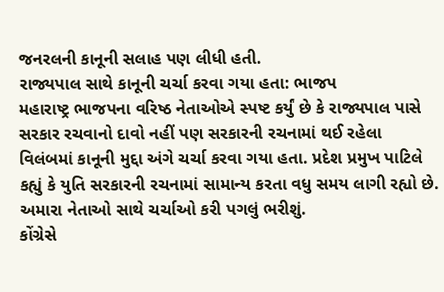જનરલની કાનૂની સલાહ પણ લીધી હતી.
રાજ્યપાલ સાથે કાનૂની ચર્ચા કરવા ગયા હતા: ભાજપ
મહારાષ્ટ્ર ભાજપના વરિષ્ઠ નેતાઓએ સ્પષ્ટ કર્યું છે કે રાજ્યપાલ પાસે સરકાર રચવાનો દાવો નહીં પણ સરકારની રચનામાં થઈ રહેલા વિલંબમાં કાનૂની મુદ્દા અંગે ચર્ચા કરવા ગયા હતા. પ્રદેશ પ્રમુખ પાટિલે કહ્યું કે યુતિ સરકારની રચનામાં સામાન્ય કરતા વધુ સમય લાગી રહ્યો છે. અમારા નેતાઓ સાથે ચર્ચાઓ કરી પગલું ભરીશું.
કોંગ્રેસે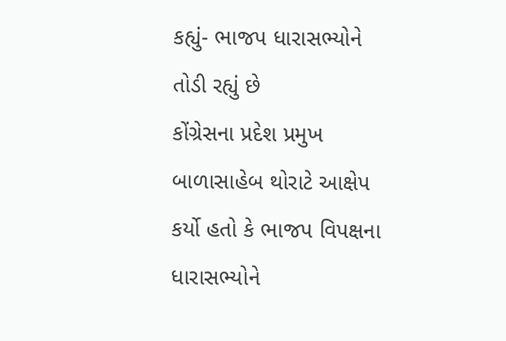કહ્યું- ભાજપ ધારાસભ્યોને તોડી રહ્યું છે
કોંગ્રેસના પ્રદેશ પ્રમુખ બાળાસાહેબ થોરાટે આક્ષેપ કર્યો હતો કે ભાજપ વિપક્ષના ધારાસભ્યોને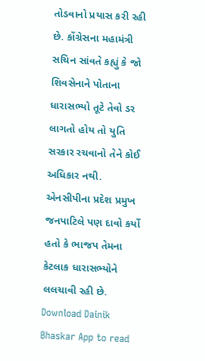તોડવાનો પ્રયાસ કરી રહી છે. કોંગ્રેસના મહામંત્રી સચિન સાંવતે કહ્યું કે જો શિવસેનાને પોતાના ધારાસભ્યો તૂટે તેવો ડર લાગતો હોય તો યુતિ સરકાર રચવાનો તેને કોઈ અધિકાર નથી. એનસીપીના પ્રદેશ પ્રમુખ જનપાટિલે પણ દાવો કર્યો હતો કે ભાજપ તેમના કેટલાક ધારાસભ્યોને લલચાવી રહી છે.
Download Dainik Bhaskar App to read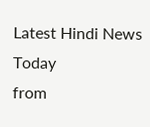Latest Hindi News Today
from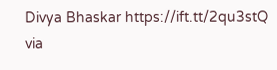Divya Bhaskar https://ift.tt/2qu3stQ
via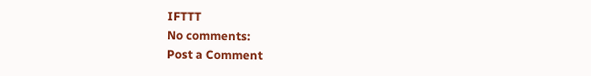IFTTT
No comments:
Post a Comment